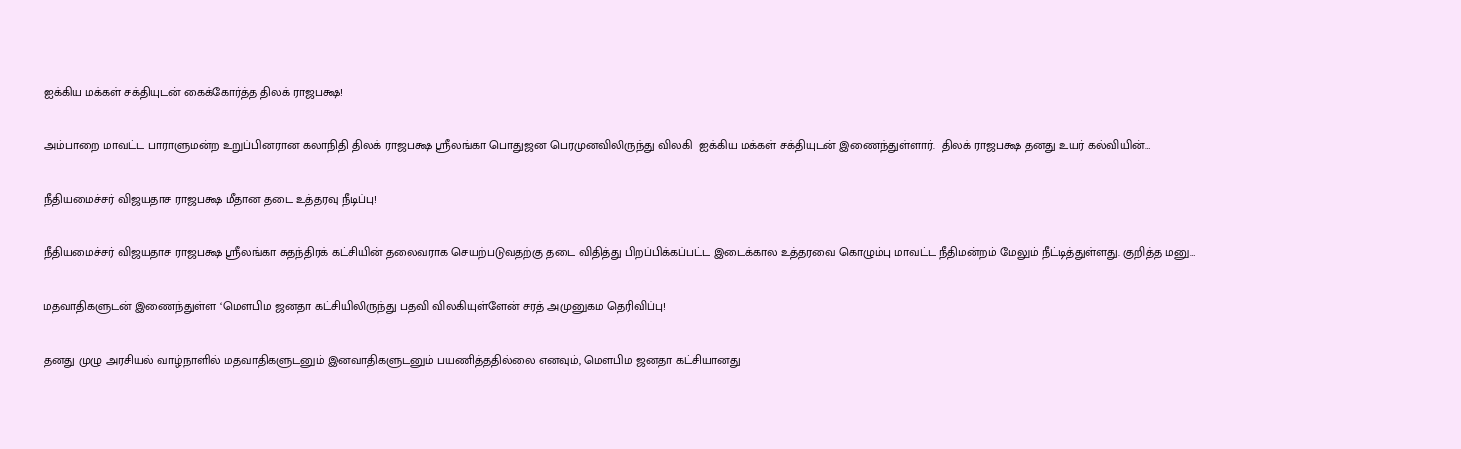ஐக்கிய மக்கள் சக்தியுடன் கைக்கோர்த்த திலக் ராஜபக்ஷ!

அம்பாறை மாவட்ட பாராளுமன்ற உறுப்பினரான கலாநிதி திலக் ராஜபக்ஷ ஸ்ரீலங்கா பொதுஜன பெரமுனவிலிருந்து விலகி  ஐக்கிய மக்கள் சக்தியுடன் இணைந்துள்ளார்.  திலக் ராஜபக்ஷ தனது உயர் கல்வியின்…

நீதியமைச்சர் விஜயதாச ராஜபக்ஷ மீதான தடை உத்தரவு நீடிப்பு!

நீதியமைச்சர் விஜயதாச ராஜபக்ஷ ஸ்ரீலங்கா சுதந்திரக் கட்சியின் தலைவராக செயற்படுவதற்கு தடை விதித்து பிறப்பிக்கப்பட்ட இடைக்கால உத்தரவை கொழும்பு மாவட்ட நீதிமன்றம் மேலும் நீட்டித்துள்ளது. குறித்த மனு…

மதவாதிகளுடன் இணைந்துள்ள ‘மௌபிம ஜனதா கட்சியிலிருந்து பதவி விலகியுள்ளேன் சரத் அமுனுகம தெரிவிப்பு!

தனது முழு அரசியல் வாழ்நாளில் மதவாதிகளுடனும் இனவாதிகளுடனும் பயணித்ததில்லை எனவும், மௌபிம ஜனதா கட்சியானது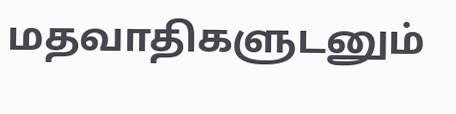மதவாதிகளுடனும்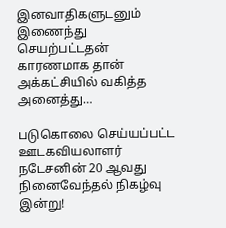இனவாதிகளுடனும் இணைந்து செயற்பட்டதன் காரணமாக தான் அக்கட்சியில் வகித்த அனைத்து…

படுகொலை செய்யப்பட்ட ஊடகவியலாளர் நடேசனின் 20 ஆவது நினைவேந்தல் நிகழ்வு இன்று!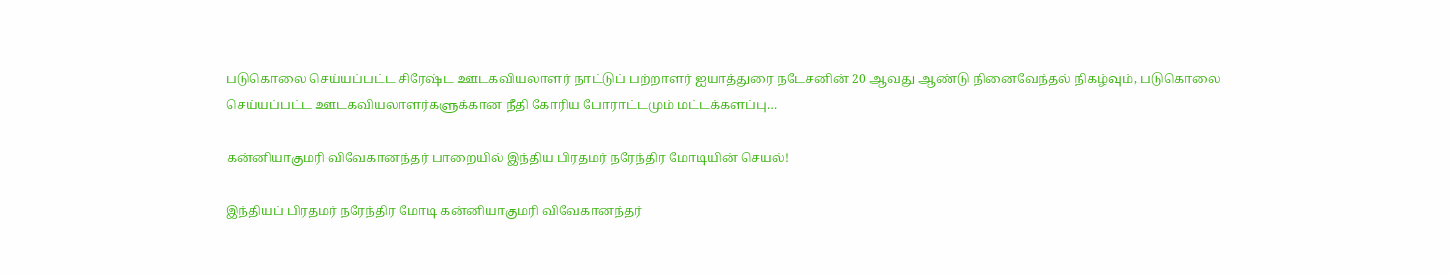படுகொலை செய்யப்பட்ட சிரேஷ்ட ஊடகவியலாளர் நாட்டுப் பற்றாளர் ஐயாத்துரை நடேசனின் 20 ஆவது ஆண்டு நினைவேந்தல் நிகழ்வும், படுகொலை செய்யப்பட்ட ஊடகவியலாளர்களுக்கான நீதி கோரிய போராட்டமும் மட்டக்களப்பு…

கன்னியாகுமரி விவேகானந்தர் பாறையில் இந்திய பிரதமர் நரேந்திர மோடியின் செயல்!

இந்தியப் பிரதமர் நரேந்திர மோடி கன்னியாகுமரி விவேகானந்தர்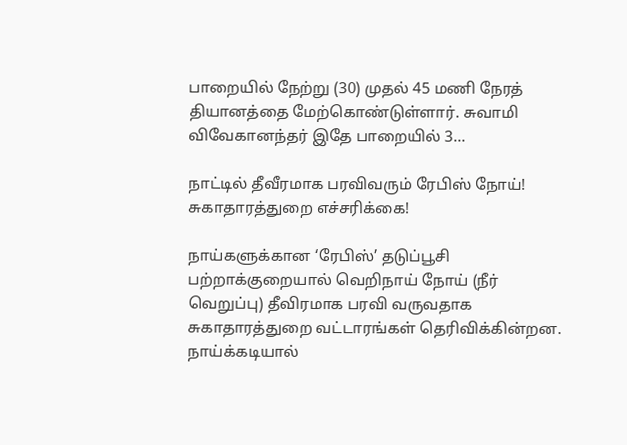பாறையில் நேற்று (30) முதல் 45 மணி நேரத் தியானத்தை மேற்கொண்டுள்ளார். சுவாமி விவேகானந்தர் இதே பாறையில் 3…

நாட்டில் தீவீரமாக பரவிவரும் ரேபிஸ் நோய்! சுகாதாரத்துறை எச்சரிக்கை!

நாய்களுக்கான ‘ரேபிஸ்’ தடுப்பூசி பற்றாக்குறையால் வெறிநாய் நோய் (நீர் வெறுப்பு) தீவிரமாக பரவி வருவதாக சுகாதாரத்துறை வட்டாரங்கள் தெரிவிக்கின்றன. நாய்க்கடியால்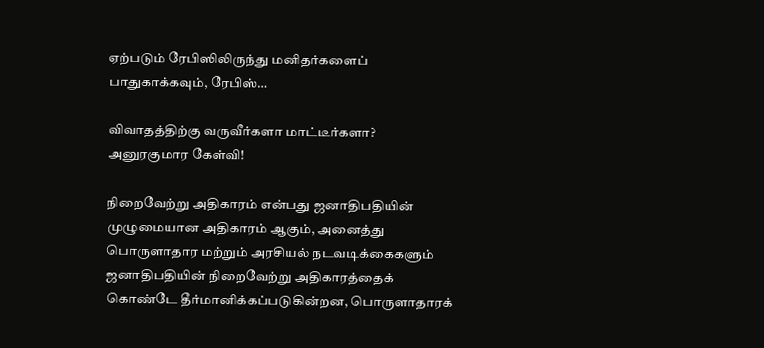ஏற்படும் ரேபிஸிலிருந்து மனிதர்களைப் பாதுகாக்கவும், ரேபிஸ்…

விவாதத்திற்கு வருவீர்களா மாட்டீர்களா? அனுரகுமார கேள்வி!

நிறைவேற்று அதிகாரம் என்பது ஜனாதிபதியின் முழுமையான அதிகாரம் ஆகும், அனைத்து பொருளாதார மற்றும் அரசியல் நடவடிக்கைகளும் ஜனாதிபதியின் நிறைவேற்று அதிகாரத்தைக் கொண்டே தீர்மானிக்கப்படுகின்றன, பொருளாதாரக்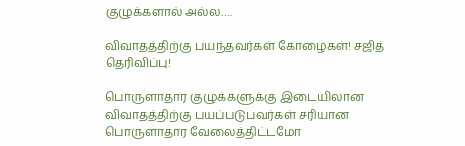குழுக்களால் அல்ல….

விவாதத்திற்கு பயந்தவர்கள் கோழைகள்! சஜித் தெரிவிப்பு!

பொருளாதார குழுக்களுக்கு இடையிலான விவாதத்திற்கு பயப்படுபவர்கள் சரியான பொருளாதார வேலைத்திட்டமோ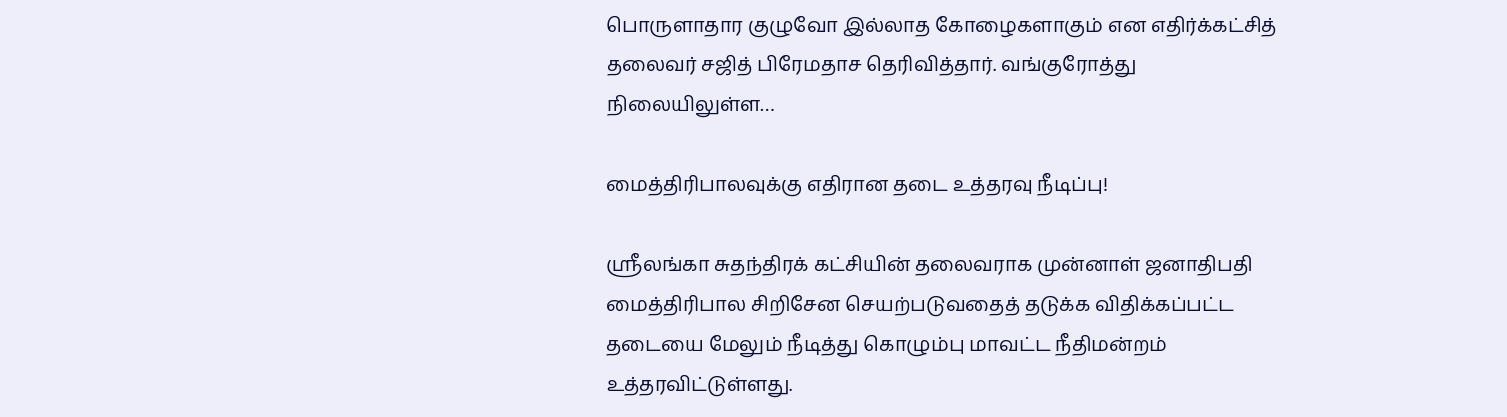பொருளாதார குழுவோ இல்லாத கோழைகளாகும் என எதிர்க்கட்சித் தலைவர் சஜித் பிரேமதாச தெரிவித்தார். வங்குரோத்து நிலையிலுள்ள…

மைத்திரிபாலவுக்கு எதிரான தடை உத்தரவு நீடிப்பு!

ஸ்ரீலங்கா சுதந்திரக் கட்சியின் தலைவராக முன்னாள் ஜனாதிபதி மைத்திரிபால சிறிசேன செயற்படுவதைத் தடுக்க விதிக்கப்பட்ட தடையை மேலும் நீடித்து கொழும்பு மாவட்ட நீதிமன்றம் உத்தரவிட்டுள்ளது.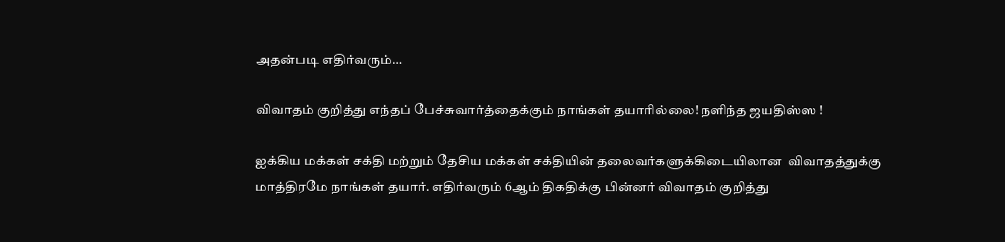அதன்படி எதிர்வரும்…

விவாதம் குறித்து எந்தப் பேச்சுவார்த்தைக்கும் நாங்கள் தயாரில்லை! நளிந்த ஜயதிஸ்ஸ !

ஐக்கிய மக்கள் சக்தி மற்றும் தேசிய மக்கள் சக்தியின் தலைவர்களுக்கிடையிலான  விவாதத்துக்கு மாத்திரமே நாங்கள் தயார். எதிர்வரும் 6ஆம் திகதிக்கு பின்னர் விவாதம் குறித்து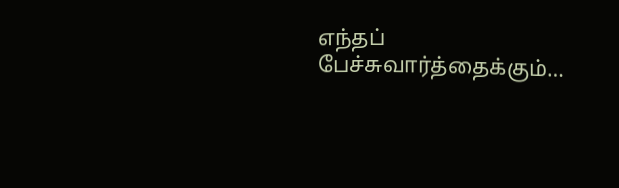எந்தப் பேச்சுவார்த்தைக்கும்…